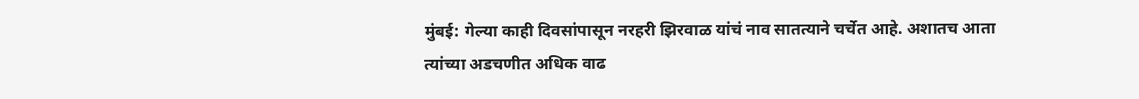मुंबई: गेल्या काही दिवसांपासून नरहरी झिरवाळ यांचं नाव सातत्याने चर्चेत आहे. अशातच आता त्यांच्या अडचणीत अधिक वाढ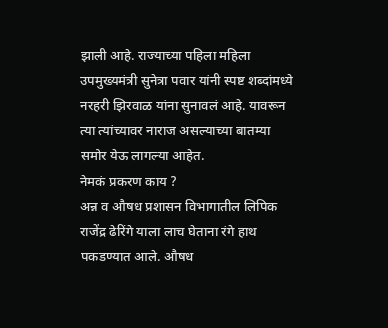झाली आहे. राज्याच्या पहिला महिला उपमुख्यमंत्री सुनेत्रा पवार यांनी स्पष्ट शब्दांमध्ये नरहरी झिरवाळ यांना सुनावलं आहे. यावरून त्या त्यांच्यावर नाराज असल्याच्या बातम्या समोर येऊ लागल्या आहेत.
नेमकं प्रकरण काय ?
अन्न व औषध प्रशासन विभागातील लिपिक राजेंद्र ढेरिंगे याला लाच घेताना रंगे हाथ पकडण्यात आले. औषध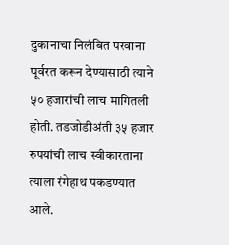दुकानाचा निलंबित परवाना पूर्वरत करून देण्यासाठी त्याने ५० हजारांची लाच मागितली होती. तडजोडीअंती ३५ हजार रुपयांची लाच स्वीकारताना त्याला रंगेहाथ पकडण्यात आले.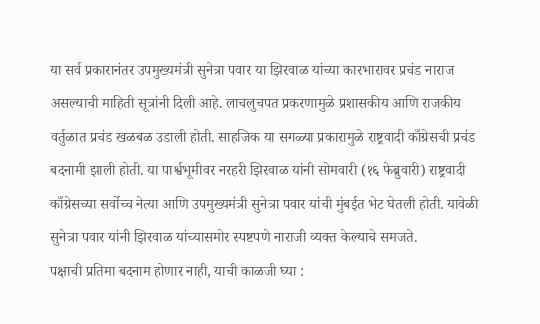या सर्व प्रकारानंतर उपमुख्यमंत्री सुनेत्रा पवार या झिरवाळ यांच्या कारभारावर प्रचंड नाराज असल्याची माहिती सूत्रांनी दिली आहे. लाचलुचपत प्रकरणामुळे प्रशासकीय आणि राजकीय वर्तुळात प्रचंड खळबळ उडाली होती. साहजिक या सगळ्या प्रकारामुळे राष्ट्रवादी काँग्रेसची प्रचंड बदनामी झाली होती. या पार्श्वभूमीवर नरहरी झिरवाळ यांनी सोमवारी (१६ फेब्रुवारी) राष्ट्रवादी काँग्रेसच्या सर्वोच्च नेत्या आणि उपमुख्यमंत्री सुनेत्रा पवार यांची मुंबईत भेट घेतली होती. यावेळी सुनेत्रा पवार यांनी झिरवाळ यांच्यासमोर स्पष्टपणे नाराजी व्यक्त केल्याचे समजते.
पक्षाची प्रतिमा बदनाम होणार नाही, याची काळजी घ्या :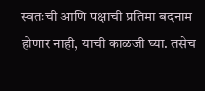स्वतःची आणि पक्षाची प्रतिमा बदनाम होणार नाही, याची काळजी घ्या. तसेच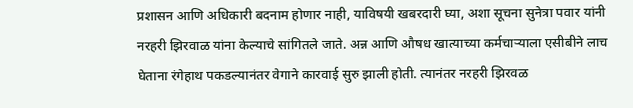प्रशासन आणि अधिकारी बदनाम होणार नाही, याविषयी खबरदारी घ्या, अशा सूचना सुनेत्रा पवार यांनी नरहरी झिरवाळ यांना केल्याचे सांगितले जाते. अन्न आणि औषध खात्याच्या कर्मचाऱ्याला एसीबीने लाच घेताना रंगेहाथ पकडल्यानंतर वेगाने कारवाई सुरु झाली होती. त्यानंतर नरहरी झिरवळ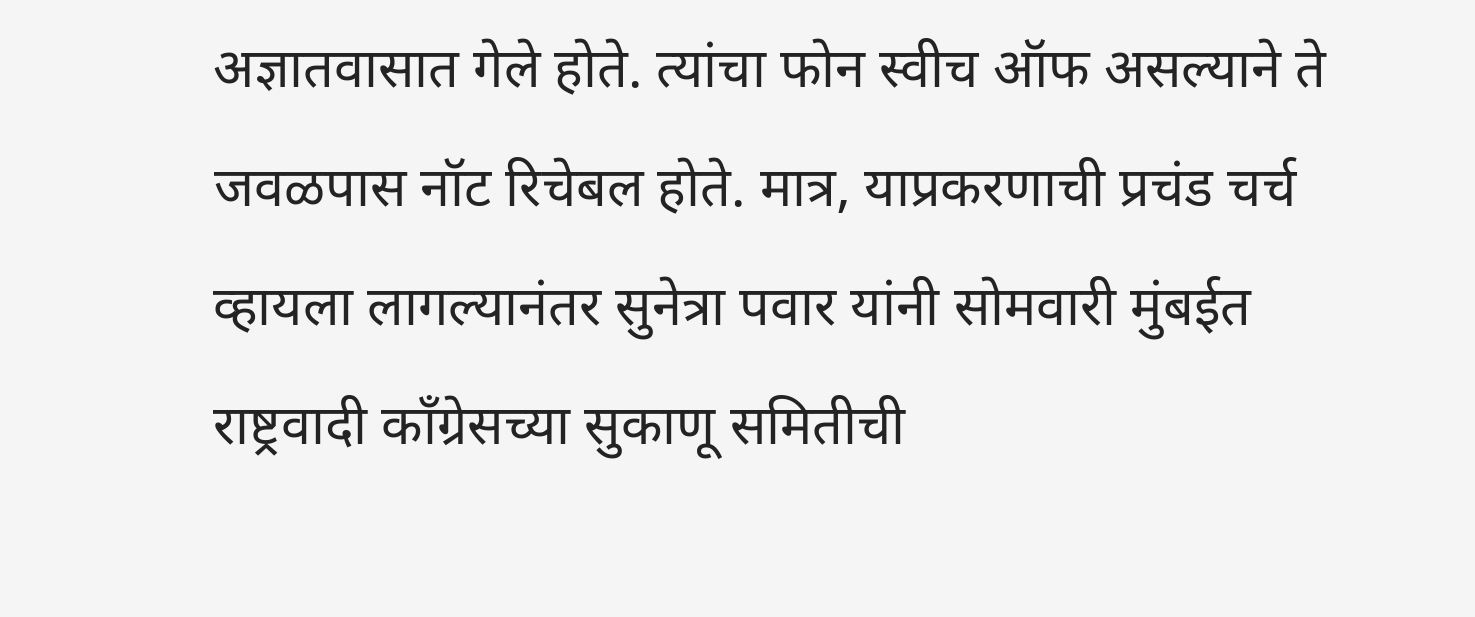अज्ञातवासात गेले होते. त्यांचा फोन स्वीच ऑफ असल्याने ते जवळपास नॉट रिचेबल होते. मात्र, याप्रकरणाची प्रचंड चर्च व्हायला लागल्यानंतर सुनेत्रा पवार यांनी सोमवारी मुंबईत राष्ट्रवादी काँग्रेसच्या सुकाणू समितीची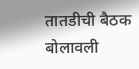तातडीची बैठक बोलावली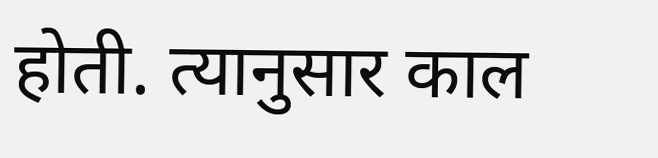होती. त्यानुसार काल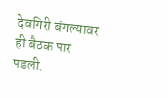देवगिरी बंगल्यावर ही बैठक पार पडली.